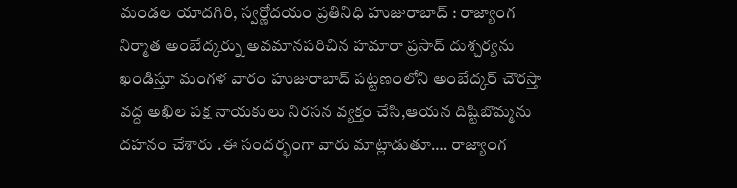మండల యాదగిరి, స్వర్ణోదయం ప్రతినిధి హుజురాబాద్ : రాజ్యాంగ నిర్మాత అంబేద్కర్ను అవమానపరిచిన హమారా ప్రసాద్ దుశ్చర్యను ఖండిస్తూ మంగళ వారం హుజురాబాద్ పట్టణంలోని అంబేద్కర్ చౌరస్తా వద్ద అఖిల పక్ష నాయకులు నిరసన వ్యక్తం చేసి,ఆయన దిష్టిబొమ్మను దహనం చేశారు .ఈ సందర్భంగా వారు మాట్లాడుతూ…. రాజ్యాంగ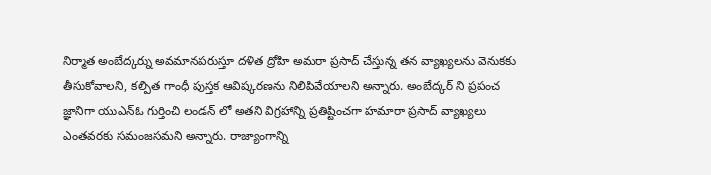నిర్మాత అంబేద్కర్ను అవమానపరుస్తూ దళిత ద్రోహి అమరా ప్రసాద్ చేస్తున్న తన వ్యాఖ్యలను వెనుకకు తీసుకోవాలని, కల్పిత గాంధీ పుస్తక ఆవిష్కరణను నిలిపివేయాలని అన్నారు. అంబేద్కర్ ని ప్రపంచ జ్ఞానిగా యుఎన్ఓ గుర్తించి లండన్ లో అతని విగ్రహాన్ని ప్రతిష్టించగా హమారా ప్రసాద్ వ్యాఖ్యలు ఎంతవరకు సమంజసమని అన్నారు. రాజ్యాంగాన్ని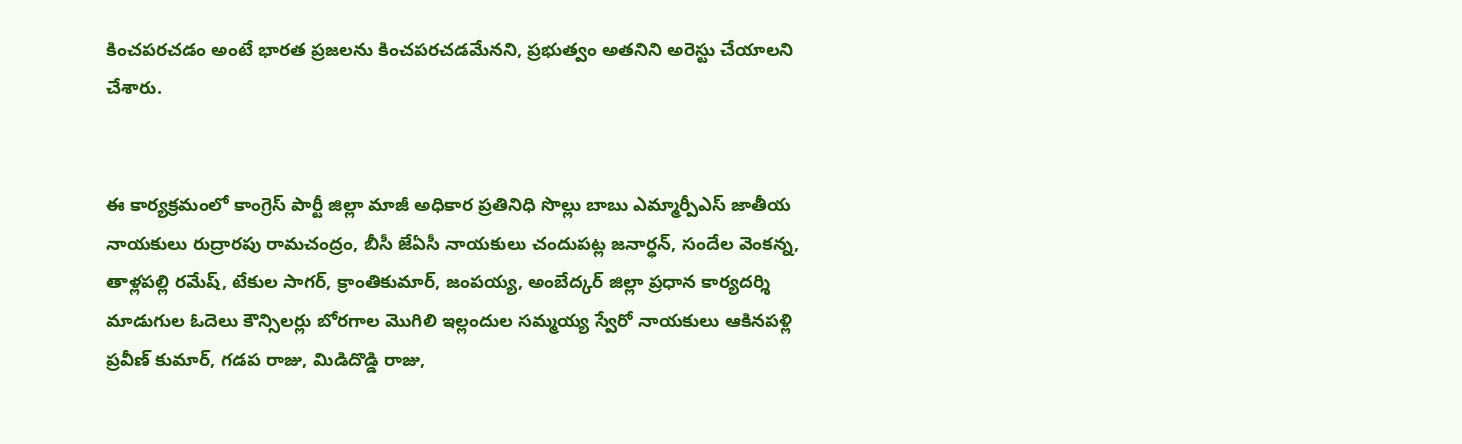కించపరచడం అంటే భారత ప్రజలను కించపరచడమేనని, ప్రభుత్వం అతనిని అరెస్టు చేయాలని చేశారు.


ఈ కార్యక్రమంలో కాంగ్రెస్ పార్టీ జిల్లా మాజీ అధికార ప్రతినిధి సొల్లు బాబు ఎమ్మార్పీఎస్ జాతీయ నాయకులు రుద్రారపు రామచంద్రం, బీసీ జేఏసీ నాయకులు చందుపట్ల జనార్ధన్, సందేల వెంకన్న, తాళ్లపల్లి రమేష్, టేకుల సాగర్, క్రాంతికుమార్, జంపయ్య, అంబేద్కర్ జిల్లా ప్రధాన కార్యదర్శి మాడుగుల ఓదెలు కౌన్సిలర్లు బోరగాల మొగిలి ఇల్లందుల సమ్మయ్య స్వేరో నాయకులు ఆకినపళ్లి ప్రవీణ్ కుమార్, గడప రాజు, మిడిదొడ్డి రాజు,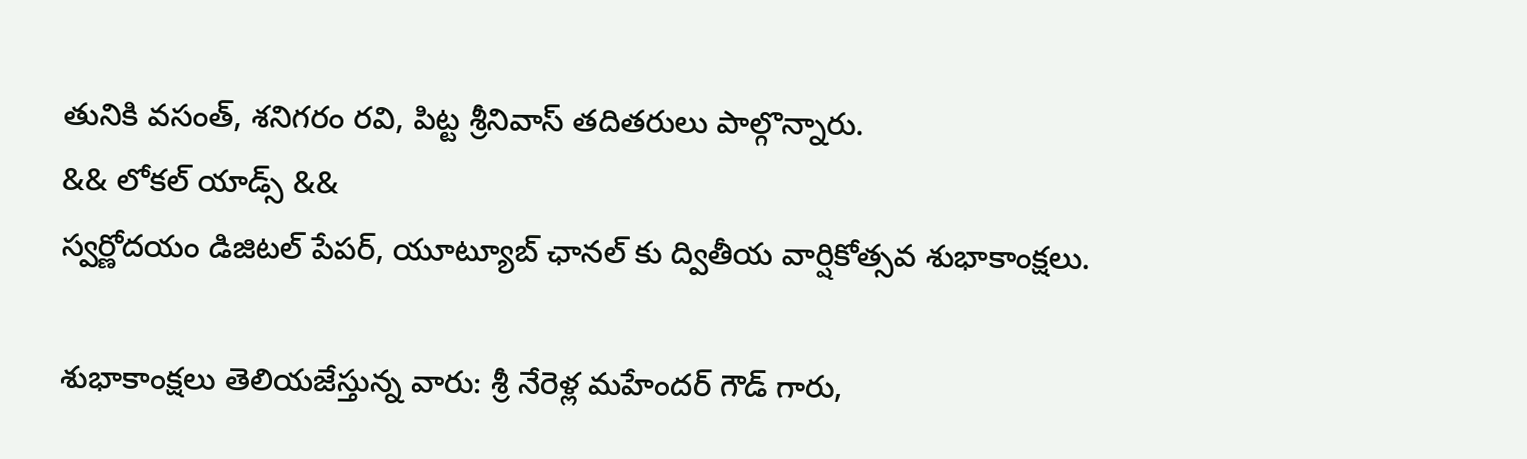తునికి వసంత్, శనిగరం రవి, పిట్ట శ్రీనివాస్ తదితరులు పాల్గొన్నారు.
&& లోకల్ యాడ్స్ &&
స్వర్ణోదయం డిజిటల్ పేపర్, యూట్యూబ్ ఛానల్ కు ద్వితీయ వార్షికోత్సవ శుభాకాంక్షలు.

శుభాకాంక్షలు తెలియజేస్తున్న వారు: శ్రీ నేరెళ్ల మహేందర్ గౌడ్ గారు,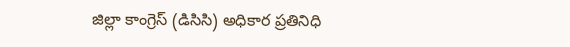జిల్లా కాంగ్రెస్ (డిసిసి) అధికార ప్రతినిధి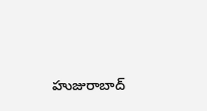హుజురాబాద్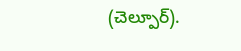(చెల్పూర్).